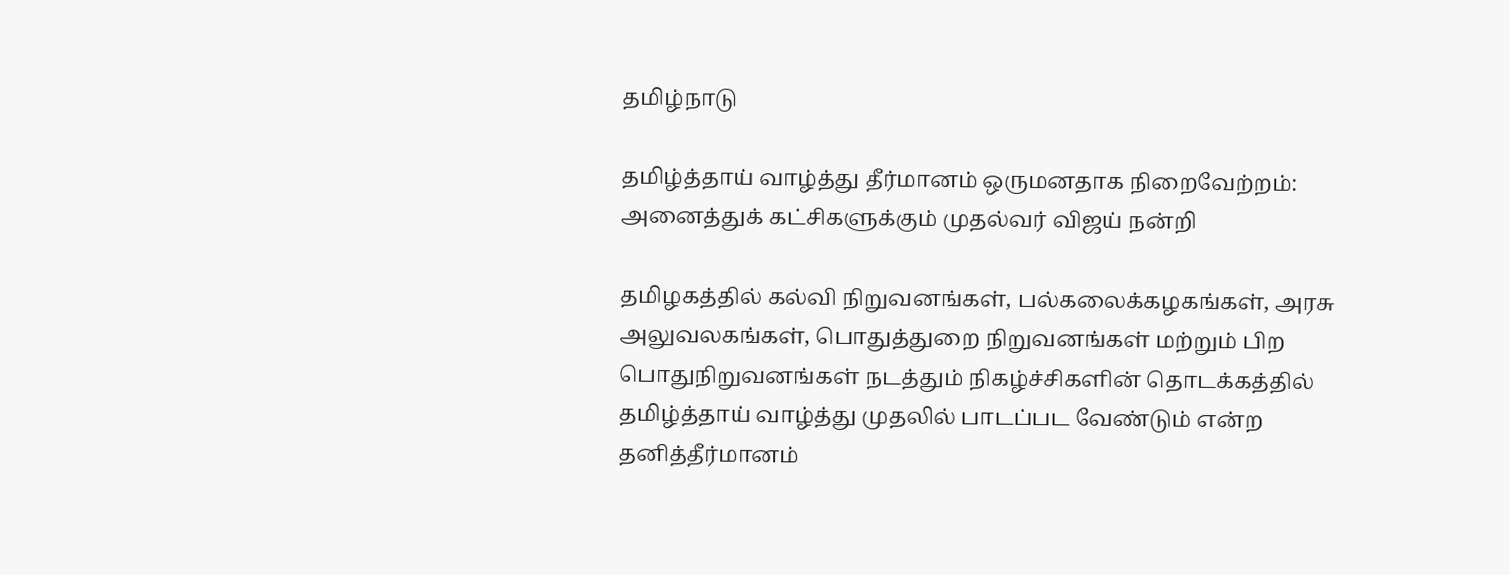தமிழ்நாடு

தமிழ்த்தாய் வாழ்த்து தீர்மானம் ஒருமனதாக நிறைவேற்றம்: அனைத்துக் கட்சிகளுக்கும் முதல்வர் விஜய் நன்றி

தமிழகத்தில் கல்வி நிறுவனங்கள், பல்கலைக்கழகங்கள், அரசு அலுவலகங்கள், பொதுத்துறை நிறுவனங்கள் மற்றும் பிற பொதுநிறுவனங்கள் நடத்தும் நிகழ்ச்சிகளின் தொடக்கத்தில் தமிழ்த்தாய் வாழ்த்து முதலில் பாடப்பட வேண்டும் என்ற தனித்தீர்மானம்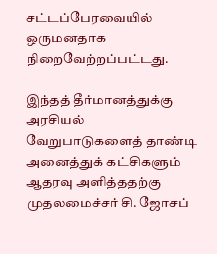சட்டப்பேரவையில் ஒருமனதாக நிறைவேற்றப்பட்டது.

இந்தத் தீர்மானத்துக்கு அரசியல் வேறுபாடுகளைத் தாண்டி அனைத்துக் கட்சிகளும் ஆதரவு அளித்ததற்கு முதலமைச்சர் சி. ஜோசப்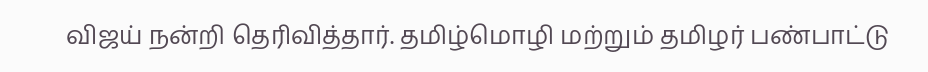விஜய் நன்றி தெரிவித்தார். தமிழ்மொழி மற்றும் தமிழர் பண்பாட்டு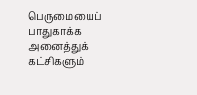பெருமையைப் பாதுகாக்க அனைத்துக் கட்சிகளும்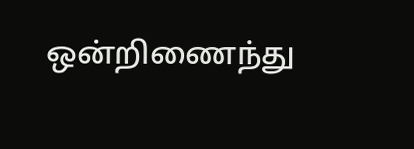ஒன்றிணைந்து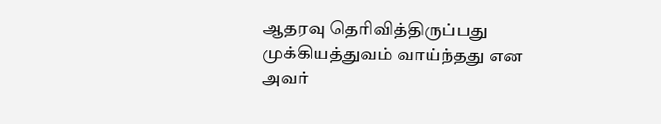ஆதரவு தெரிவித்திருப்பது முக்கியத்துவம் வாய்ந்தது என அவர்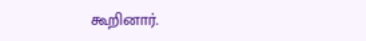கூறினார்.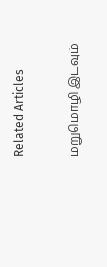Related Articles

மறுமொழி இடவும்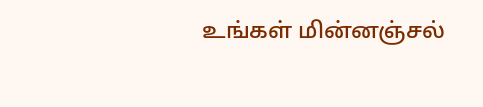உங்கள் மின்னஞ்சல்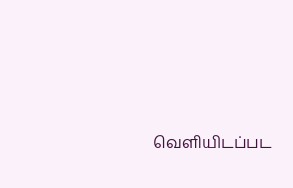வெளியிடப்பட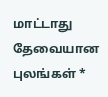மாட்டாது தேவையான புலங்கள் *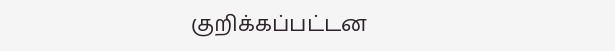குறிக்கப்பட்டன